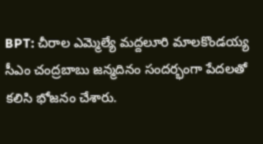BPT: చీరాల ఎమ్మెల్యే మద్దలూరి మాలకొండయ్య సీఎం చంద్రబాబు జన్మదినం సందర్భంగా పేదలతో కలిసి భోజనం చేశారు.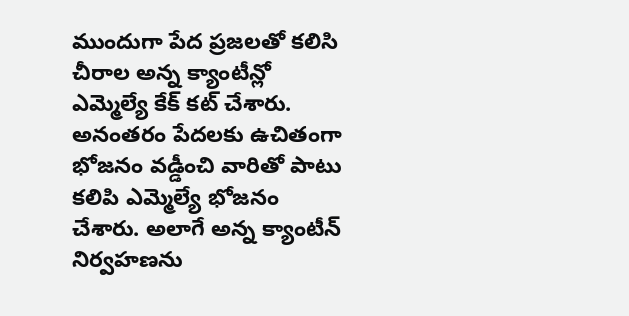ముందుగా పేద ప్రజలతో కలిసి చీరాల అన్న క్యాంటీన్లో ఎమ్మెల్యే కేక్ కట్ చేశారు. అనంతరం పేదలకు ఉచితంగా భోజనం వడ్డీంచి వారితో పాటు కలిపి ఎమ్మెల్యే భోజనం చేశారు. అలాగే అన్న క్యాంటీన్ నిర్వహణను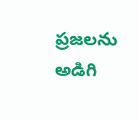ప్రజలను అడిగి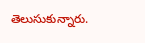తెలుసుకున్నారు.